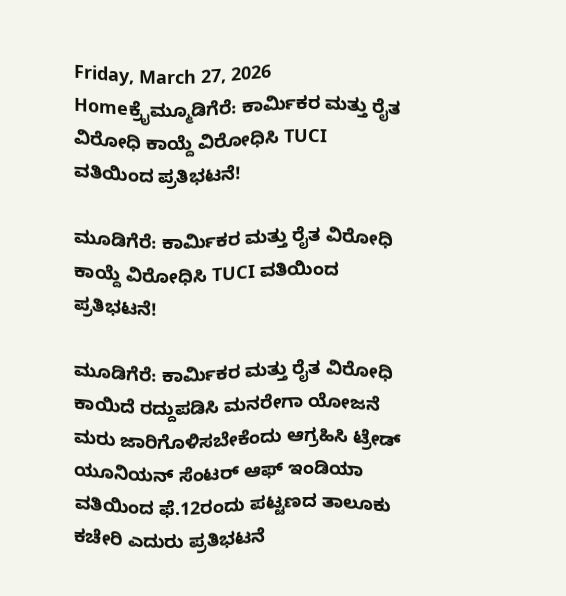Friday, March 27, 2026
Homeಕ್ರೈಮ್ಮೂಡಿಗೆರೆ: ಕಾರ್ಮಿಕರ ಮತ್ತು ರೈತ ವಿರೋಧಿ ಕಾಯ್ದೆ ವಿರೋಧಿಸಿ TUCI ವತಿಯಿಂದ ಪ್ರತಿಭಟನೆ!

ಮೂಡಿಗೆರೆ: ಕಾರ್ಮಿಕರ ಮತ್ತು ರೈತ ವಿರೋಧಿ ಕಾಯ್ದೆ ವಿರೋಧಿಸಿ TUCI ವತಿಯಿಂದ ಪ್ರತಿಭಟನೆ!

ಮೂಡಿಗೆರೆ: ಕಾರ್ಮಿಕರ ಮತ್ತು ರೈತ ವಿರೋಧಿ ಕಾಯಿದೆ ರದ್ದುಪಡಿಸಿ ಮನರೇಗಾ ಯೋಜನೆ ಮರು ಜಾರಿಗೊಳಿಸಬೇಕೆಂದು ಆಗ್ರಹಿಸಿ ಟ್ರೇಡ್ ಯೂನಿಯನ್ ಸೆಂಟರ್ ಆಫ್ ಇಂಡಿಯಾ ವತಿಯಿಂದ ಫೆ.12ರಂದು ಪಟ್ಟಣದ ತಾಲೂಕು ಕಚೇರಿ ಎದುರು ಪ್ರತಿಭಟನೆ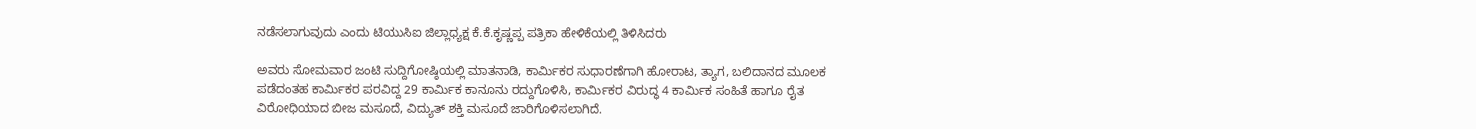ನಡೆಸಲಾಗುವುದು ಎಂದು ಟಿಯುಸಿಐ ಜಿಲ್ಲಾಧ್ಯಕ್ಷ ಕೆ.ಕೆ.ಕೃಷ್ಣಪ್ಪ ಪತ್ರಿಕಾ ಹೇಳಿಕೆಯಲ್ಲಿ ತಿಳಿಸಿದರು

ಅವರು ಸೋಮವಾರ ಜಂಟಿ ಸುದ್ದಿಗೋಷ್ಠಿಯಲ್ಲಿ ಮಾತನಾಡಿ, ಕಾರ್ಮಿಕರ ಸುಧಾರಣೆಗಾಗಿ ಹೋರಾಟ, ತ್ಯಾಗ, ಬಲಿದಾನದ ಮೂಲಕ ಪಡೆದಂತಹ ಕಾರ್ಮಿಕರ ಪರವಿದ್ದ 29 ಕಾರ್ಮಿಕ ಕಾನೂನು ರದ್ದುಗೊಳಿಸಿ, ಕಾರ್ಮಿಕರ ವಿರುದ್ಧ 4 ಕಾರ್ಮಿಕ ಸಂಹಿತೆ ಹಾಗೂ ರೈತ ವಿರೋಧಿಯಾದ ಬೀಜ ಮಸೂದೆ, ವಿದ್ಯುತ್ ಶಕ್ತಿ ಮಸೂದೆ ಜಾರಿಗೊಳಿಸಲಾಗಿದೆ.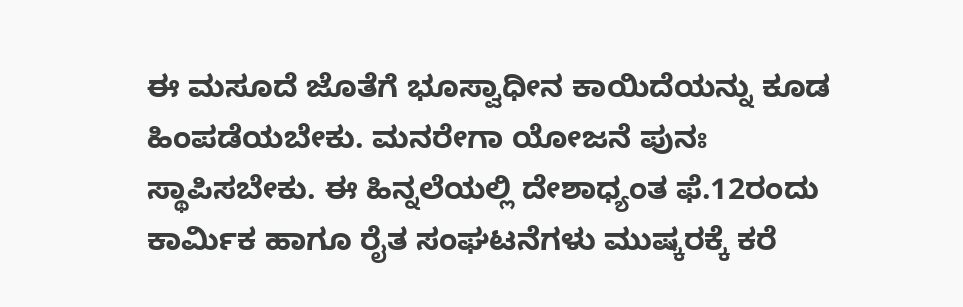ಈ ಮಸೂದೆ ಜೊತೆಗೆ ಭೂಸ್ವಾಧೀನ ಕಾಯಿದೆಯನ್ನು ಕೂಡ ಹಿಂಪಡೆಯಬೇಕು. ಮನರೇಗಾ ಯೋಜನೆ ಪುನಃ ಸ್ಥಾಪಿಸಬೇಕು. ಈ ಹಿನ್ನಲೆಯಲ್ಲಿ ದೇಶಾಧ್ಯಂತ ಫೆ.12ರಂದು ಕಾರ್ಮಿಕ ಹಾಗೂ ರೈತ ಸಂಘಟನೆಗಳು ಮುಷ್ಕರಕ್ಕೆ ಕರೆ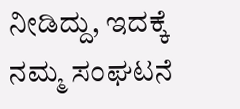ನೀಡಿದ್ದು, ಇದಕ್ಕೆ ನಮ್ಮ ಸಂಘಟನೆ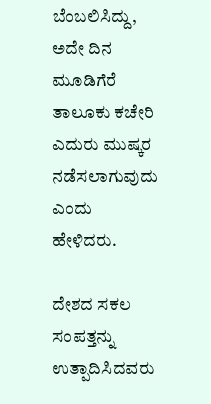ಬೆಂಬಲಿಸಿದ್ದು, ಅದೇ ದಿ‌ನ ಮೂಡಿಗೆರೆ ತಾಲೂಕು ಕಚೇರಿ ಎದುರು ಮುಷ್ಕರ ನಡೆಸಲಾಗುವುದು ಎಂದು ಹೇಳಿದರು.

ದೇಶದ ಸಕಲ ಸಂಪತ್ತನ್ನು ಉತ್ಪಾದಿಸಿದವರು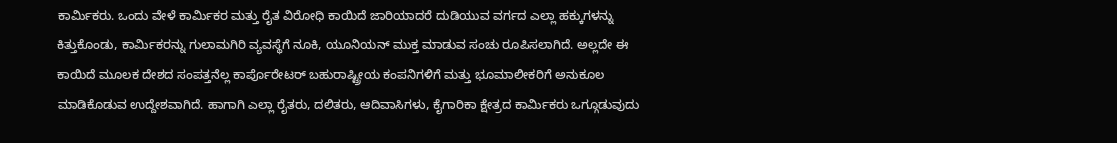ಕಾರ್ಮಿಕರು. ಒಂದು ವೇಳೆ ಕಾರ್ಮಿಕರ ಮತ್ತು ರೈತ ವಿರೋಧಿ ಕಾಯಿದೆ ಜಾರಿಯಾದರೆ ದುಡಿಯುವ ವರ್ಗದ ಎಲ್ಲಾ ಹಕ್ಕುಗಳನ್ನು ಕಿತ್ತುಕೊಂಡು, ಕಾರ್ಮಿಕರನ್ನು ಗುಲಾಮಗಿರಿ ವ್ಯವಸ್ಥೆಗೆ ನೂಕಿ, ಯೂನಿಯನ್ ಮುಕ್ತ ಮಾಡುವ ಸಂಚು ರೂಪಿಸಲಾಗಿದೆ. ಅಲ್ಲದೇ ಈ ಕಾಯಿದೆ ಮೂಲಕ ದೇಶದ ಸಂಪತ್ತನೆಲ್ಲ ಕಾರ್ಪೊರೇಟರ್ ಬಹುರಾಷ್ಟ್ರೀಯ ಕಂಪನಿಗಳಿಗೆ ಮತ್ತು ಭೂಮಾಲೀಕರಿಗೆ ಅನುಕೂಲ ಮಾಡಿಕೊಡುವ ಉದ್ದೇಶವಾಗಿದೆ. ಹಾಗಾಗಿ ಎಲ್ಲಾ ರೈತರು, ದಲಿತರು, ಆದಿವಾಸಿಗಳು, ಕೈಗಾರಿಕಾ ಕ್ಷೇತ್ರದ ಕಾರ್ಮಿಕರು ಒಗ್ಗೂಡುವುದು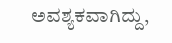ಅವಶ್ಯಕವಾಗಿದ್ದು,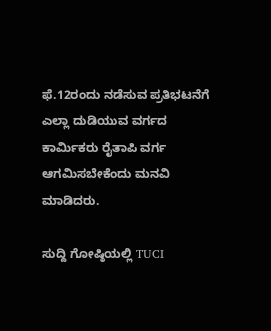ಫೆ.12ರಂದು ನಡೆಸುವ ಪ್ರತಿಭಟನೆಗೆ ಎಲ್ಲಾ ದುಡಿಯುವ ವರ್ಗದ ಕಾರ್ಮಿಕರು ರೈತಾಪಿ ವರ್ಗ ಆಗಮಿಸಬೇಕೆಂದು ಮನವಿ ಮಾಡಿದರು.

ಸುದ್ದಿ ಗೋಷ್ಠಿಯಲ್ಲಿ TUCI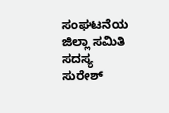ಸಂಘಟನೆಯ ಜಿಲ್ಲಾ ಸಮಿತಿ ಸದಸ್ಯ ಸುರೇಶ್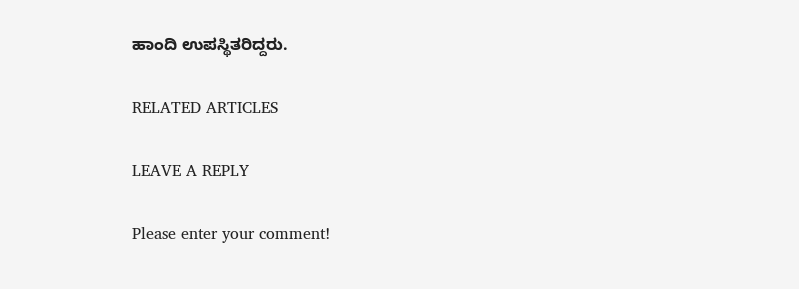ಹಾಂದಿ ಉಪಸ್ಥಿತರಿದ್ದರು.

RELATED ARTICLES

LEAVE A REPLY

Please enter your comment!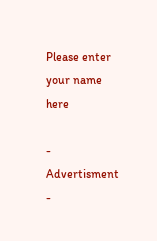Please enter your name here

- Advertisment -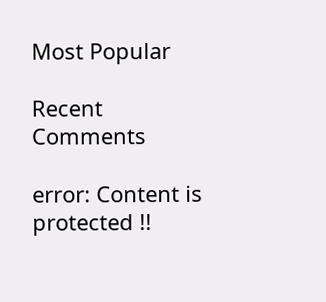Most Popular

Recent Comments

error: Content is protected !!